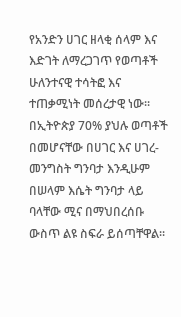የአንድን ሀገር ዘላቂ ሰላም እና እድገት ለማረጋገጥ የወጣቶች ሁለንተናዊ ተሳትፎ እና ተጠቃሚነት መሰረታዊ ነው፡፡ በኢትዮጵያ 70% ያህሉ ወጣቶች በመሆናቸው በሀገር እና ሀገረ-መንግስት ግንባታ እንዲሁም በሠላም እሴት ግንባታ ላይ ባላቸው ሚና በማህበረሰቡ ውስጥ ልዩ ስፍራ ይሰጣቸዋል፡፡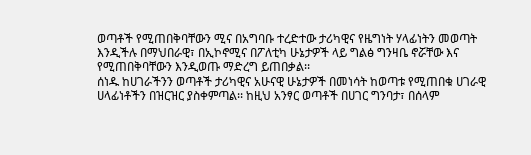ወጣቶች የሚጠበቅባቸውን ሚና በአግባቡ ተረድተው ታሪካዊና የዜግነት ሃላፊነትን መወጣት እንዲችሉ በማህበራዊ፣ በኢኮኖሚና በፖለቲካ ሁኔታዎች ላይ ግልፅ ግንዛቤ ኖሯቸው እና የሚጠበቅባቸውን እንዲወጡ ማድረግ ይጠበቃል፡፡
ሰነዱ ከሀገራችንን ወጣቶች ታሪካዊና አሁናዊ ሁኔታዎች በመነሳት ከወጣቱ የሚጠበቁ ሀገራዊ ሀላፊነቶችን በዝርዝር ያስቀምጣል፡፡ ከዚህ አንፃር ወጣቶች በሀገር ግንባታ፣ በሰላም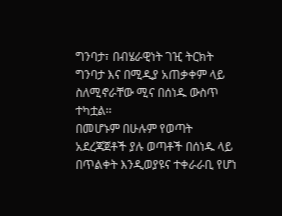ግንባታ፣ በብሄራዊነት ገዢ ትርክት ግንባታ እና በሚዲያ አጠቃቀም ላይ ስለሚኖራቸው ሚና በሰነዱ ውስጥ ተካቷል፡፡
በመሆኑም በሁሉም የወጣት አደረጃጀቶች ያሉ ወጣቶች በሰነዱ ላይ በጥልቀት እንዲወያዩና ተቀራራቢ የሆነ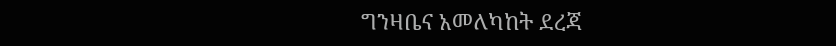ግንዛቤና አመለካከት ደረጃ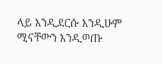ላይ እንዲደርሱ እንዲሁም ሚናቸውን እንዲወጡ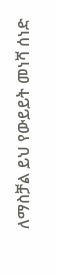ለማስቻል ይህ የውይይት መነሻ ሰነድ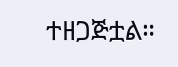ተዘጋጅቷል።